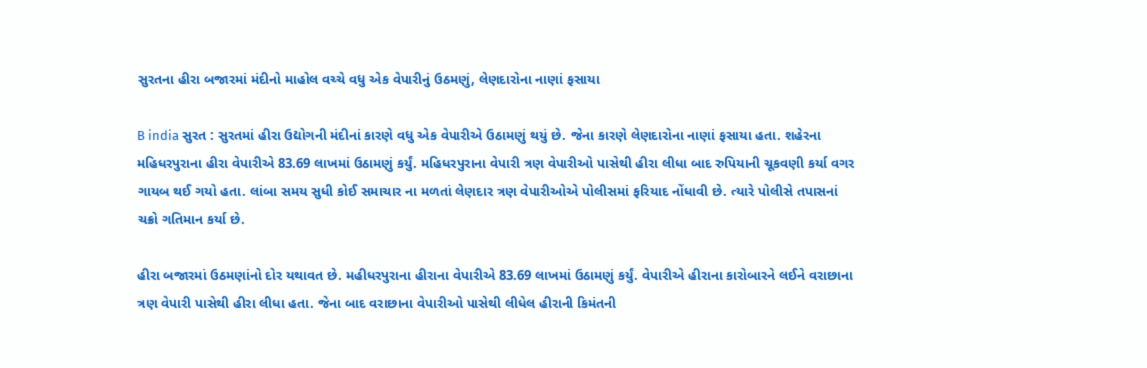સુરતના હીરા બજારમાં મંદીનો માહોલ વચ્ચે વધુ એક વેપારીનું ઉઠમણું, લેણદારોના નાણાં ફસાયા

B india સુરત : સુરતમાં હીરા ઉદ્યોગની મંદીનાં કારણે વધુ એક વેપારીએ ઉઠામણું થયું છે. જેના કારણે લેણદારોના નાણાં ફસાયા હતા. શહેરના મહિધરપુરાના હીરા વેપારીએ 83.69 લાખમાં ઉઠામણું કર્યું. મહિધરપુરાના વેપારી ત્રણ વેપારીઓ પાસેથી હીરા લીધા બાદ રુપિયાની ચૂકવણી કર્યા વગર ગાયબ થઈ ગયો હતા. લાંબા સમય સુધી કોઈ સમાચાર ના મળતાં લેણદાર ત્રણ વેપારીઓએ પોલીસમાં ફરિયાદ નોંધાવી છે. ત્યારે પોલીસે તપાસનાં ચક્રો ગતિમાન કર્યા છે.

હીરા બજારમાં ઉઠમણાંનો દોર યથાવત છે. મહીધરપુરાના હીરાના વેપારીએ 83.69 લાખમાં ઉઠામણું કર્યું. વેપારીએ હીરાના કારોબારને લઈને વરાછાના ત્રણ વેપારી પાસેથી હીરા લીધા હતા. જેના બાદ વરાછાના વેપારીઓ પાસેથી લીધેલ હીરાની કિમંતની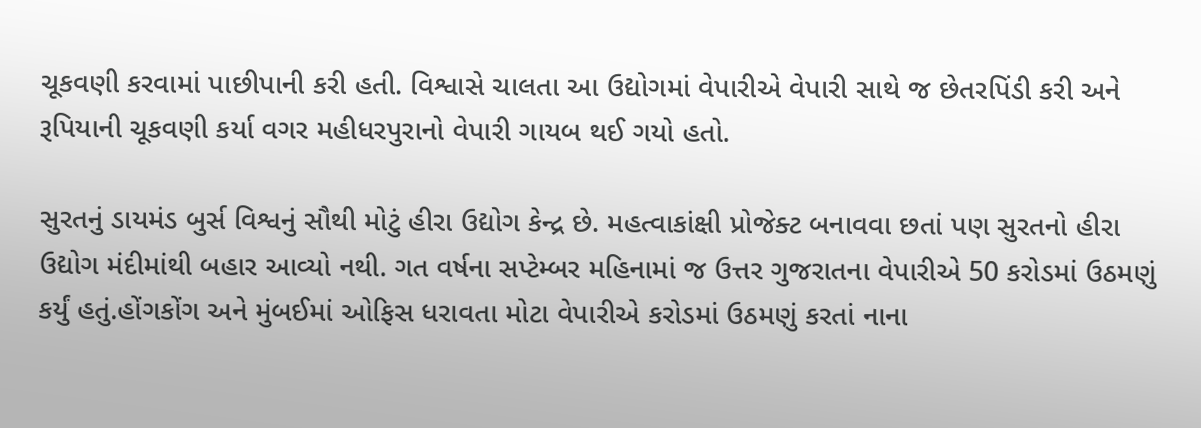ચૂકવણી કરવામાં પાછીપાની કરી હતી. વિશ્વાસે ચાલતા આ ઉદ્યોગમાં વેપારીએ વેપારી સાથે જ છેતરપિંડી કરી અને રૂપિયાની ચૂકવણી કર્યા વગર મહીધરપુરાનો વેપારી ગાયબ થઈ ગયો હતો.

સુરતનું ડાયમંડ બુર્સ વિશ્વનું સૌથી મોટું હીરા ઉદ્યોગ કેન્દ્ર છે. મહત્વાકાંક્ષી પ્રોજેક્ટ બનાવવા છતાં પણ સુરતનો હીરા ઉદ્યોગ મંદીમાંથી બહાર આવ્યો નથી. ગત વર્ષના સપ્ટેમ્બર મહિનામાં જ ઉત્તર ગુજરાતના વેપારીએ 50 કરોડમાં ઉઠમણું કર્યું હતું.હોંગકોંગ અને મુંબઈમાં ઓફિસ ધરાવતા મોટા વેપારીએ કરોડમાં ઉઠમણું કરતાં નાના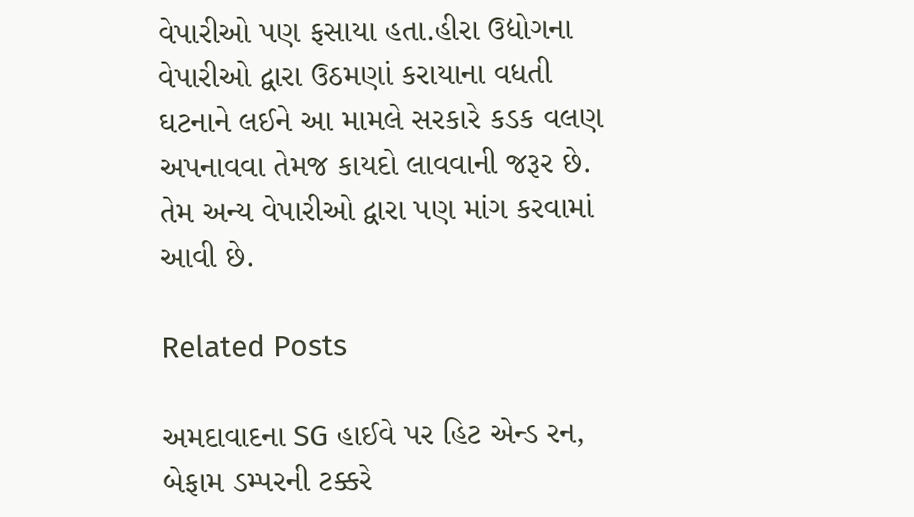વેપારીઓ પણ ફસાયા હતા.હીરા ઉદ્યોગના વેપારીઓ દ્વારા ઉઠમણાં કરાયાના વધતી ઘટનાને લઈને આ મામલે સરકારે કડક વલણ અપનાવવા તેમજ કાયદો લાવવાની જરૂર છે. તેમ અન્ય વેપારીઓ દ્વારા પણ માંગ કરવામાં આવી છે.

Related Posts

અમદાવાદના SG હાઈવે પર હિટ એન્ડ રન, બેફામ ડમ્પરની ટક્કરે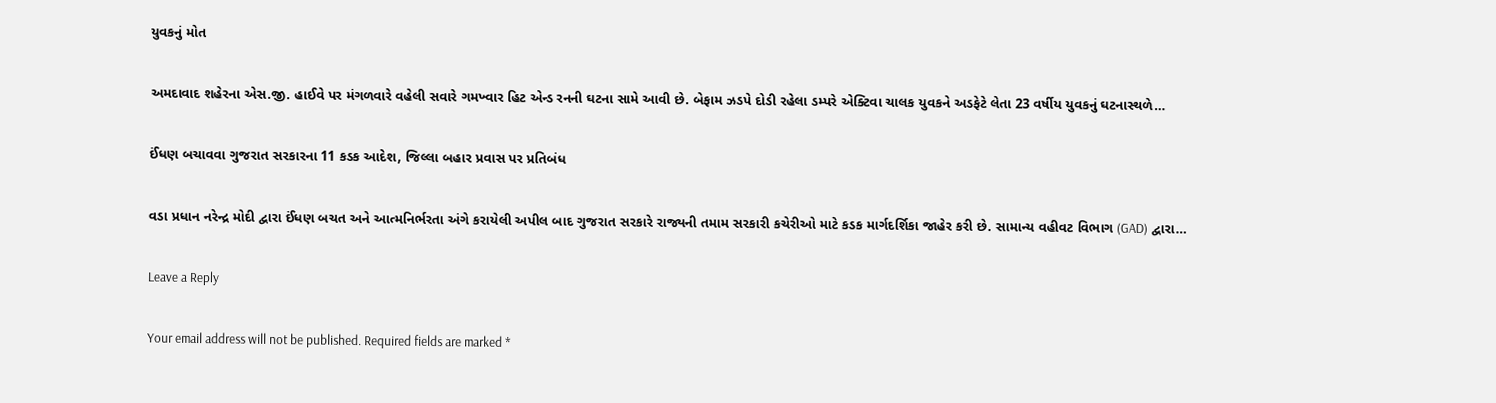યુવકનું મોત

અમદાવાદ શહેરના એસ.જી. હાઈવે પર મંગળવારે વહેલી સવારે ગમખ્વાર હિટ એન્ડ રનની ઘટના સામે આવી છે. બેફામ ઝડપે દોડી રહેલા ડમ્પરે એક્ટિવા ચાલક યુવકને અડફેટે લેતા 23 વર્ષીય યુવકનું ઘટનાસ્થળે…

ઈંધણ બચાવવા ગુજરાત સરકારના 11 કડક આદેશ, જિલ્લા બહાર પ્રવાસ પર પ્રતિબંધ

વડા પ્રધાન નરેન્દ્ર મોદી દ્વારા ઈંધણ બચત અને આત્મનિર્ભરતા અંગે કરાયેલી અપીલ બાદ ગુજરાત સરકારે રાજ્યની તમામ સરકારી કચેરીઓ માટે કડક માર્ગદર્શિકા જાહેર કરી છે. સામાન્ય વહીવટ વિભાગ (GAD) દ્વારા…

Leave a Reply

Your email address will not be published. Required fields are marked *